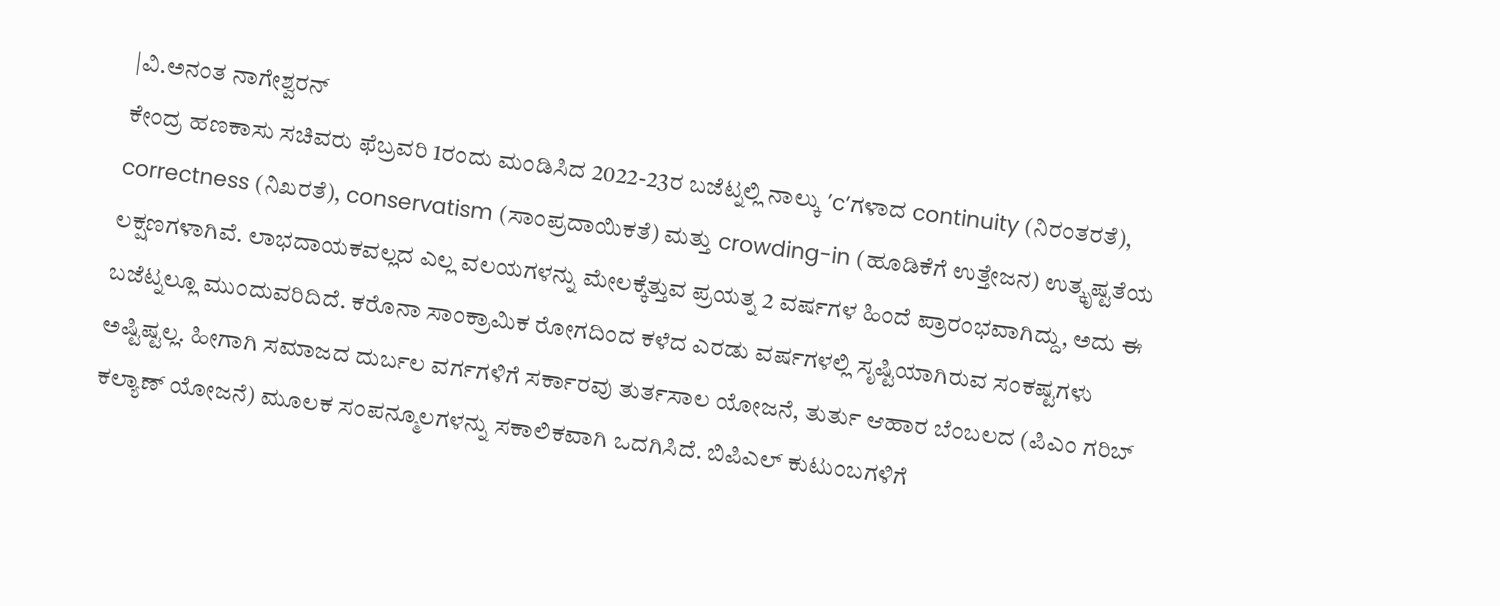|ವಿ.ಅನಂತ ನಾಗೇಶ್ವರನ್
ಕೇಂದ್ರ ಹಣಕಾಸು ಸಚಿವರು ಫೆಬ್ರವರಿ 1ರಂದು ಮಂಡಿಸಿದ 2022-23ರ ಬಜೆಟ್ನಲ್ಲಿ ನಾಲ್ಕು ’c’ಗಳಾದ continuity (ನಿರಂತರತೆ), correctness (ನಿಖರತೆ), conservatism (ಸಾಂಪ್ರದಾಯಿಕತೆ) ಮತ್ತು crowding-in (ಹೂಡಿಕೆಗೆ ಉತ್ತೇಜನ) ಉತ್ಕೃಷ್ಟತೆಯ ಲಕ್ಷಣಗಳಾಗಿವೆ. ಲಾಭದಾಯಕವಲ್ಲದ ಎಲ್ಲ ವಲಯಗಳನ್ನು ಮೇಲಕ್ಕೆತ್ತುವ ಪ್ರಯತ್ನ 2 ವರ್ಷಗಳ ಹಿಂದೆ ಪ್ರಾರಂಭವಾಗಿದ್ದು, ಅದು ಈ ಬಜೆಟ್ನಲ್ಲೂ ಮುಂದುವರಿದಿದೆ. ಕರೊನಾ ಸಾಂಕ್ರಾಮಿಕ ರೋಗದಿಂದ ಕಳೆದ ಎರಡು ವರ್ಷಗಳಲ್ಲಿ ಸೃಷ್ಟಿಯಾಗಿರುವ ಸಂಕಷ್ಟಗಳು ಅಷ್ಟಿಷ್ಟಲ್ಲ. ಹೀಗಾಗಿ ಸಮಾಜದ ದುರ್ಬಲ ವರ್ಗಗಳಿಗೆ ಸರ್ಕಾರವು ತುರ್ತಸಾಲ ಯೋಜನೆ, ತುರ್ತು ಆಹಾರ ಬೆಂಬಲದ (ಪಿಎಂ ಗರಿಬ್ ಕಲ್ಯಾಣ್ ಯೋಜನೆ) ಮೂಲಕ ಸಂಪನ್ಮೂಲಗಳನ್ನು ಸಕಾಲಿಕವಾಗಿ ಒದಗಿಸಿದೆ. ಬಿಪಿಎಲ್ ಕುಟುಂಬಗಳಿಗೆ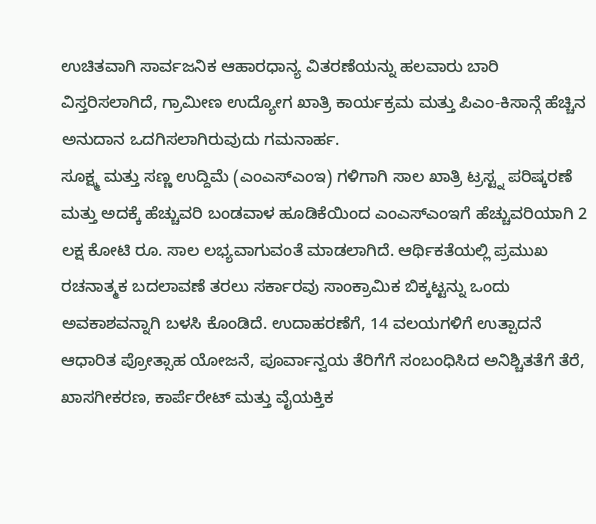ಉಚಿತವಾಗಿ ಸಾರ್ವಜನಿಕ ಆಹಾರಧಾನ್ಯ ವಿತರಣೆಯನ್ನು ಹಲವಾರು ಬಾರಿ ವಿಸ್ತರಿಸಲಾಗಿದೆ, ಗ್ರಾಮೀಣ ಉದ್ಯೋಗ ಖಾತ್ರಿ ಕಾರ್ಯಕ್ರಮ ಮತ್ತು ಪಿಎಂ-ಕಿಸಾನ್ಗೆ ಹೆಚ್ಚಿನ ಅನುದಾನ ಒದಗಿಸಲಾಗಿರುವುದು ಗಮನಾರ್ಹ.
ಸೂಕ್ಷ್ಮ ಮತ್ತು ಸಣ್ಣ ಉದ್ದಿಮೆ (ಎಂಎಸ್ಎಂಇ) ಗಳಿಗಾಗಿ ಸಾಲ ಖಾತ್ರಿ ಟ್ರಸ್ಟ್ನ ಪರಿಷ್ಕರಣೆ ಮತ್ತು ಅದಕ್ಕೆ ಹೆಚ್ಚುವರಿ ಬಂಡವಾಳ ಹೂಡಿಕೆಯಿಂದ ಎಂಎಸ್ಎಂಇಗೆ ಹೆಚ್ಚುವರಿಯಾಗಿ 2 ಲಕ್ಷ ಕೋಟಿ ರೂ. ಸಾಲ ಲಭ್ಯವಾಗುವಂತೆ ಮಾಡಲಾಗಿದೆ. ಆರ್ಥಿಕತೆಯಲ್ಲಿ ಪ್ರಮುಖ ರಚನಾತ್ಮಕ ಬದಲಾವಣೆ ತರಲು ಸರ್ಕಾರವು ಸಾಂಕ್ರಾಮಿಕ ಬಿಕ್ಕಟ್ಟನ್ನು ಒಂದು ಅವಕಾಶವನ್ನಾಗಿ ಬಳಸಿ ಕೊಂಡಿದೆ. ಉದಾಹರಣೆಗೆ, 14 ವಲಯಗಳಿಗೆ ಉತ್ಪಾದನೆ ಆಧಾರಿತ ಪ್ರೋತ್ಸಾಹ ಯೋಜನೆ, ಪೂರ್ವಾನ್ವಯ ತೆರಿಗೆಗೆ ಸಂಬಂಧಿಸಿದ ಅನಿಶ್ಚಿತತೆಗೆ ತೆರೆ, ಖಾಸಗೀಕರಣ, ಕಾರ್ಪೆರೇಟ್ ಮತ್ತು ವೈಯಕ್ತಿಕ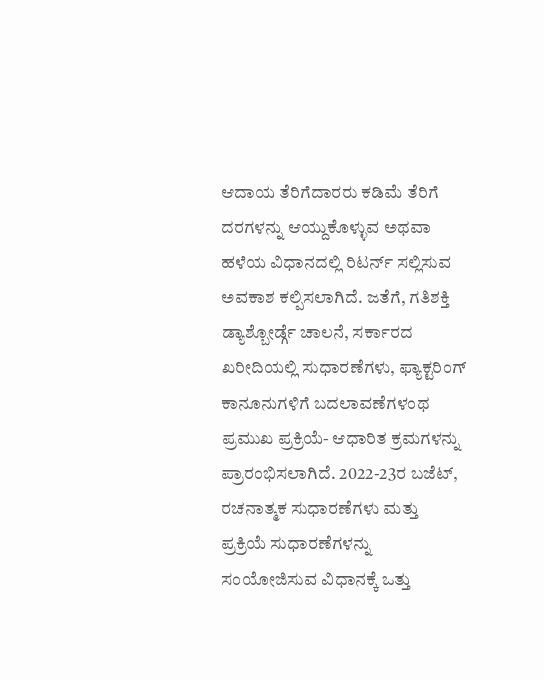ಆದಾಯ ತೆರಿಗೆದಾರರು ಕಡಿಮೆ ತೆರಿಗೆ ದರಗಳನ್ನು ಆಯ್ದುಕೊಳ್ಳುವ ಅಥವಾ ಹಳೆಯ ವಿಧಾನದಲ್ಲಿ ರಿಟರ್ನ್ ಸಲ್ಲಿಸುವ ಅವಕಾಶ ಕಲ್ಪಿಸಲಾಗಿದೆ. ಜತೆಗೆ, ಗತಿಶಕ್ತಿ ಡ್ಯಾಶ್ಬೋರ್ಡ್ಗೆ ಚಾಲನೆ, ಸರ್ಕಾರದ ಖರೀದಿಯಲ್ಲಿ ಸುಧಾರಣೆಗಳು, ಫ್ಯಾಕ್ಟರಿಂಗ್ ಕಾನೂನುಗಳಿಗೆ ಬದಲಾವಣೆಗಳಂಥ ಪ್ರಮುಖ ಪ್ರಕ್ರಿಯೆ- ಆಧಾರಿತ ಕ್ರಮಗಳನ್ನು ಪ್ರಾರಂಭಿಸಲಾಗಿದೆ. 2022-23ರ ಬಜೆಟ್, ರಚನಾತ್ಮಕ ಸುಧಾರಣೆಗಳು ಮತ್ತು ಪ್ರಕ್ರಿಯೆ ಸುಧಾರಣೆಗಳನ್ನು ಸಂಯೋಜಿಸುವ ವಿಧಾನಕ್ಕೆ ಒತ್ತು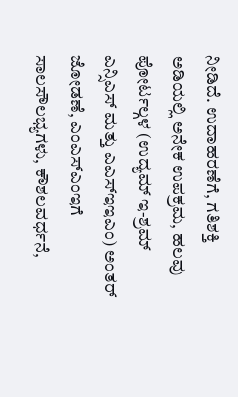ನೀಡಿದೆ. ಉದಾಹರಣೆಗೆ, ಗತಿಶಕ್ತಿ ಅಡಿಯಲ್ಲಿ ಅನೇಕ ಉಪಕ್ರಮ, ಹಲವು ಪೋರ್ಟಲ್ಗಳ (ಉದ್ಯಮ್ ಇ-ಶ್ರಮ್ ಎನ್ಸಿಎಸ್ ಮತ್ತು ಎಎಸ್ಇಇಎಂ) ಅಂತರ್ ಜೋಡಣೆ, ಎಂಎಸ್ಎಂಇಗೆ ಸಾಲಸೌಲಭ್ಯಗಳು, ಕೌಶಲವರ್ಧನೆ,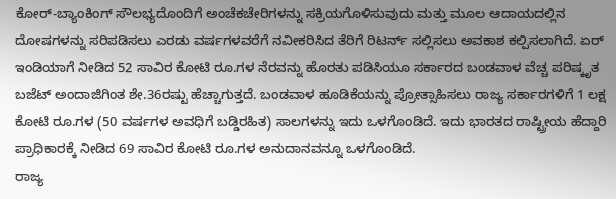ಕೋರ್-ಬ್ಯಾಂಕಿಂಗ್ ಸೌಲಭ್ಯದೊಂದಿಗೆ ಅಂಚೆಕಚೇರಿಗಳನ್ನು ಸಕ್ರಿಯಗೊಳಿಸುವುದು ಮತ್ತು ಮೂಲ ಆದಾಯದಲ್ಲಿನ ದೋಷಗಳನ್ನು ಸರಿಪಡಿಸಲು ಎರಡು ವರ್ಷಗಳವರೆಗೆ ನವೀಕರಿಸಿದ ತೆರಿಗೆ ರಿಟರ್ನ್ ಸಲ್ಲಿಸಲು ಅವಕಾಶ ಕಲ್ಪಿಸಲಾಗಿದೆ. ಏರ್ ಇಂಡಿಯಾಗೆ ನೀಡಿದ 52 ಸಾವಿರ ಕೋಟಿ ರೂ.ಗಳ ನೆರವನ್ನು ಹೊರತು ಪಡಿಸಿಯೂ ಸರ್ಕಾರದ ಬಂಡವಾಳ ವೆಚ್ಚ ಪರಿಷ್ಕೃತ ಬಜೆಟ್ ಅಂದಾಜಿಗಿಂತ ಶೇ.36ರಷ್ಟು ಹೆಚ್ಚಾಗುತ್ತದೆ. ಬಂಡವಾಳ ಹೂಡಿಕೆಯನ್ನು ಪ್ರೋತ್ಸಾಹಿಸಲು ರಾಜ್ಯ ಸರ್ಕಾರಗಳಿಗೆ 1 ಲಕ್ಷ ಕೋಟಿ ರೂ.ಗಳ (50 ವರ್ಷಗಳ ಅವಧಿಗೆ ಬಡ್ಡಿರಹಿತ) ಸಾಲಗಳನ್ನು ಇದು ಒಳಗೊಂಡಿದೆ. ಇದು ಭಾರತದ ರಾಷ್ಟ್ರೀಯ ಹೆದ್ದಾರಿ ಪ್ರಾಧಿಕಾರಕ್ಕೆ ನೀಡಿದ 69 ಸಾವಿರ ಕೋಟಿ ರೂ.ಗಳ ಅನುದಾನವನ್ನೂ ಒಳಗೊಂಡಿದೆ.
ರಾಜ್ಯ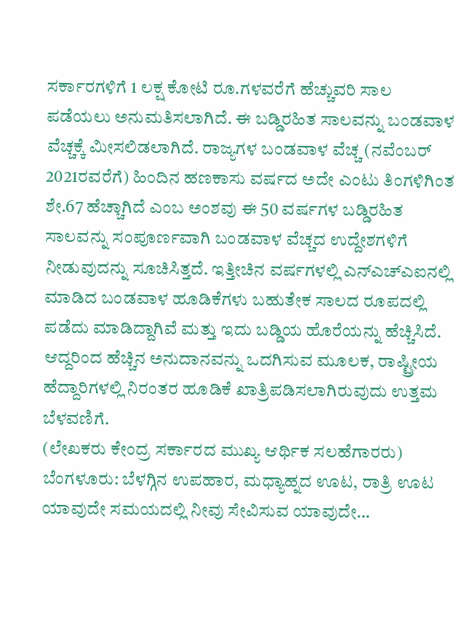ಸರ್ಕಾರಗಳಿಗೆ 1 ಲಕ್ಷ ಕೋಟಿ ರೂ.ಗಳವರೆಗೆ ಹೆಚ್ಚುವರಿ ಸಾಲ ಪಡೆಯಲು ಅನುಮತಿಸಲಾಗಿದೆ. ಈ ಬಡ್ಡಿರಹಿತ ಸಾಲವನ್ನು ಬಂಡವಾಳ ವೆಚ್ಚಕ್ಕೆ ಮೀಸಲಿಡಲಾಗಿದೆ. ರಾಜ್ಯಗಳ ಬಂಡವಾಳ ವೆಚ್ಚ (ನವೆಂಬರ್ 2021ರವರೆಗೆ) ಹಿಂದಿನ ಹಣಕಾಸು ವರ್ಷದ ಅದೇ ಎಂಟು ತಿಂಗಳಿಗಿಂತ ಶೇ.67 ಹೆಚ್ಚಾಗಿದೆ ಎಂಬ ಅಂಶವು ಈ 50 ವರ್ಷಗಳ ಬಡ್ಡಿರಹಿತ ಸಾಲವನ್ನು ಸಂಪೂರ್ಣವಾಗಿ ಬಂಡವಾಳ ವೆಚ್ಚದ ಉದ್ದೇಶಗಳಿಗೆ ನೀಡುವುದನ್ನು ಸೂಚಿಸಿತ್ತದೆ. ಇತ್ತೀಚಿನ ವರ್ಷಗಳಲ್ಲಿ ಎನ್ಎಚ್ಎಐನಲ್ಲಿ ಮಾಡಿದ ಬಂಡವಾಳ ಹೂಡಿಕೆಗಳು ಬಹುತೇಕ ಸಾಲದ ರೂಪದಲ್ಲಿ ಪಡೆದು ಮಾಡಿದ್ದಾಗಿವೆ ಮತ್ತು ಇದು ಬಡ್ಡಿಯ ಹೊರೆಯನ್ನು ಹೆಚ್ಚಿಸಿದೆ. ಆದ್ದರಿಂದ ಹೆಚ್ಚಿನ ಅನುದಾನವನ್ನು ಒದಗಿಸುವ ಮೂಲಕ, ರಾಷ್ಟ್ರೀಯ ಹೆದ್ದಾರಿಗಳಲ್ಲಿ ನಿರಂತರ ಹೂಡಿಕೆ ಖಾತ್ರಿಪಡಿಸಲಾಗಿರುವುದು ಉತ್ತಮ ಬೆಳವಣಿಗೆ.
(ಲೇಖಕರು ಕೇಂದ್ರ ಸರ್ಕಾರದ ಮುಖ್ಯ ಆರ್ಥಿಕ ಸಲಹೆಗಾರರು)
ಬೆಂಗಳೂರು: ಬೆಳಗ್ಗಿನ ಉಪಹಾರ, ಮಧ್ಯಾಹ್ನದ ಊಟ, ರಾತ್ರಿ ಊಟ ಯಾವುದೇ ಸಮಯದಲ್ಲಿ ನೀವು ಸೇವಿಸುವ ಯಾವುದೇ…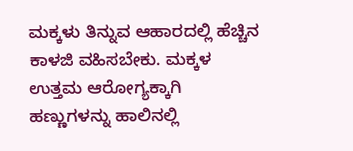ಮಕ್ಕಳು ತಿನ್ನುವ ಆಹಾರದಲ್ಲಿ ಹೆಚ್ಚಿನ ಕಾಳಜಿ ವಹಿಸಬೇಕು. ಮಕ್ಕಳ ಉತ್ತಮ ಆರೋಗ್ಯಕ್ಕಾಗಿ ಹಣ್ಣುಗಳನ್ನು ಹಾಲಿನಲ್ಲಿ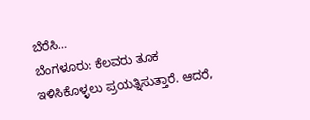ಬೆರೆಸಿ…
ಬೆಂಗಳೂರು: ಕೆಲವರು ತೂಕ ಇಳಿಸಿಕೊಳ್ಳಲು ಪ್ರಯತ್ನಿಸುತ್ತಾರೆ. ಆದರೆ,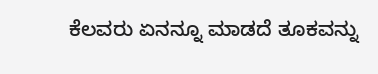ಕೆಲವರು ಏನನ್ನೂ ಮಾಡದೆ ತೂಕವನ್ನು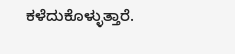ಕಳೆದುಕೊಳ್ಳುತ್ತಾರೆ.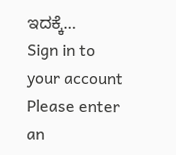ಇದಕ್ಕೆ…
Sign in to your account
Please enter an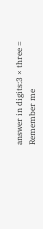answer in digits:3 × three =
Remember me